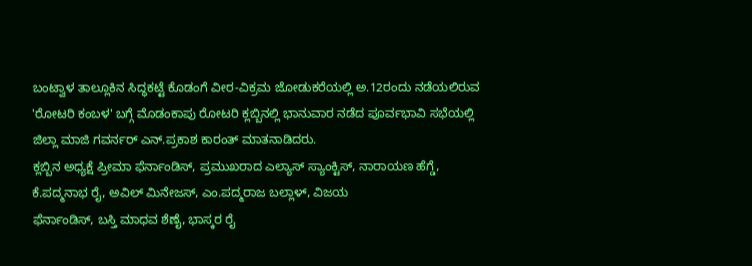ಬಂಟ್ವಾಳ ತಾಲ್ಲೂಕಿನ ಸಿದ್ಧಕಟ್ಟೆ ಕೊಡಂಗೆ ವೀರ-ವಿಕ್ರಮ ಜೋಡುಕರೆಯಲ್ಲಿ ಅ.12ರಂದು ನಡೆಯಲಿರುವ 'ರೋಟರಿ ಕಂಬಳ' ಬಗ್ಗೆ ಮೊಡಂಕಾಪು ರೋಟರಿ ಕ್ಲಬ್ಬಿನಲ್ಲಿ ಭಾನುವಾರ ನಡೆದ ಪೂರ್ವಭಾವಿ ಸಭೆಯಲ್ಲಿ ಜಿಲ್ಲಾ ಮಾಜಿ ಗವರ್ನರ್ ಎನ್.ಪ್ರಕಾಶ ಕಾರಂತ್ ಮಾತನಾಡಿದರು.
ಕ್ಲಬ್ಬಿನ ಅಧ್ಯಕ್ಷೆ ಪ್ರೀಮಾ ಫೆರ್ನಾಂಡಿಸ್, ಪ್ರಮುಖರಾದ ಎಲ್ಯಾಸ್ ಸ್ಯಾಂಕ್ಟಿಸ್, ನಾರಾಯಣ ಹೆಗ್ಡೆ, ಕೆ.ಪದ್ಮನಾಭ ರೈ, ಅವಿಲ್ ಮಿನೇಜಸ್, ಎಂ.ಪದ್ಮರಾಜ ಬಲ್ಲಾಳ್, ವಿಜಯ
ಫೆರ್ನಾಂಡಿಸ್, ಬಸ್ತಿ ಮಾಧವ ಶೆಣೈ, ಭಾಸ್ಕರ ರೈ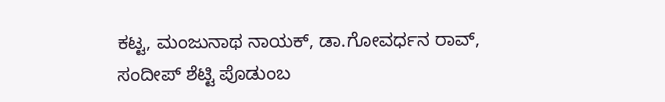ಕಟ್ಟ, ಮಂಜುನಾಥ ನಾಯಕ್, ಡಾ.ಗೋವರ್ಧನ ರಾವ್, ಸಂದೀಪ್ ಶೆಟ್ಟಿ ಪೊಡುಂಬ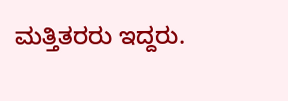ಮತ್ತಿತರರು ಇದ್ದರು.